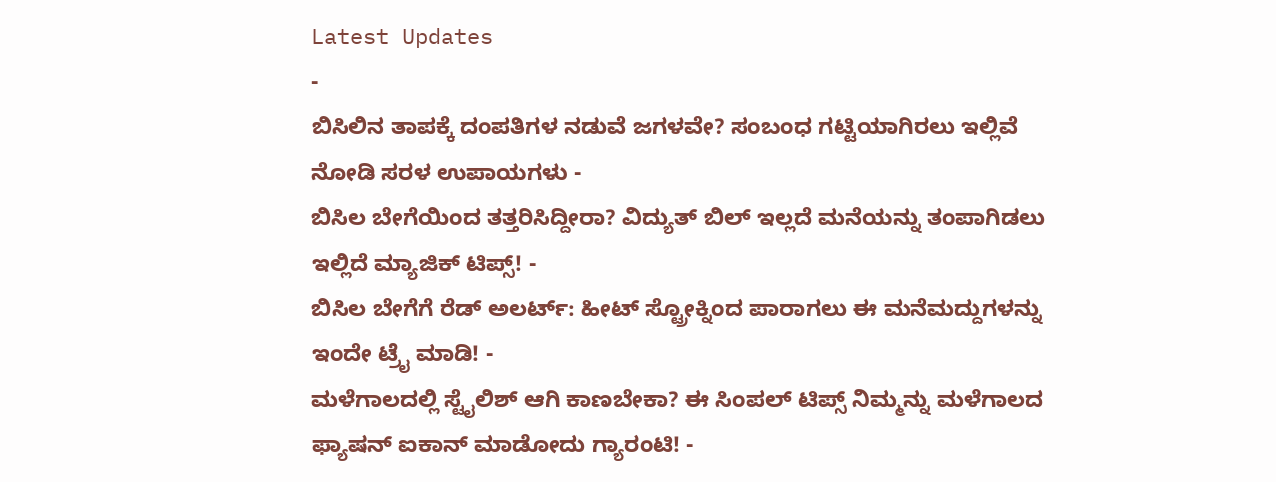Latest Updates
-
ಬಿಸಿಲಿನ ತಾಪಕ್ಕೆ ದಂಪತಿಗಳ ನಡುವೆ ಜಗಳವೇ? ಸಂಬಂಧ ಗಟ್ಟಿಯಾಗಿರಲು ಇಲ್ಲಿವೆ ನೋಡಿ ಸರಳ ಉಪಾಯಗಳು -
ಬಿಸಿಲ ಬೇಗೆಯಿಂದ ತತ್ತರಿಸಿದ್ದೀರಾ? ವಿದ್ಯುತ್ ಬಿಲ್ ಇಲ್ಲದೆ ಮನೆಯನ್ನು ತಂಪಾಗಿಡಲು ಇಲ್ಲಿದೆ ಮ್ಯಾಜಿಕ್ ಟಿಪ್ಸ್! -
ಬಿಸಿಲ ಬೇಗೆಗೆ ರೆಡ್ ಅಲರ್ಟ್: ಹೀಟ್ ಸ್ಟ್ರೋಕ್ನಿಂದ ಪಾರಾಗಲು ಈ ಮನೆಮದ್ದುಗಳನ್ನು ಇಂದೇ ಟ್ರೈ ಮಾಡಿ! -
ಮಳೆಗಾಲದಲ್ಲಿ ಸ್ಟೈಲಿಶ್ ಆಗಿ ಕಾಣಬೇಕಾ? ಈ ಸಿಂಪಲ್ ಟಿಪ್ಸ್ ನಿಮ್ಮನ್ನು ಮಳೆಗಾಲದ ಫ್ಯಾಷನ್ ಐಕಾನ್ ಮಾಡೋದು ಗ್ಯಾರಂಟಿ! -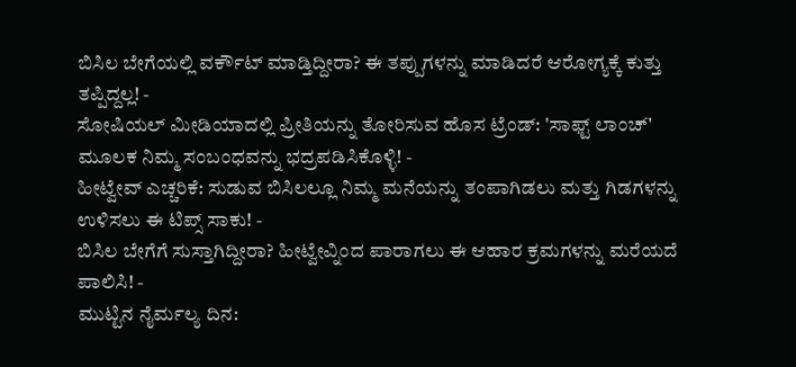ಬಿಸಿಲ ಬೇಗೆಯಲ್ಲಿ ವರ್ಕೌಟ್ ಮಾಡ್ತಿದ್ದೀರಾ? ಈ ತಪ್ಪುಗಳನ್ನು ಮಾಡಿದರೆ ಆರೋಗ್ಯಕ್ಕೆ ಕುತ್ತು ತಪ್ಪಿದ್ದಲ್ಲ! -
ಸೋಷಿಯಲ್ ಮೀಡಿಯಾದಲ್ಲಿ ಪ್ರೀತಿಯನ್ನು ತೋರಿಸುವ ಹೊಸ ಟ್ರೆಂಡ್: 'ಸಾಫ್ಟ್ ಲಾಂಚ್' ಮೂಲಕ ನಿಮ್ಮ ಸಂಬಂಧವನ್ನು ಭದ್ರಪಡಿಸಿಕೊಳ್ಳಿ! -
ಹೀಟ್ವೇವ್ ಎಚ್ಚರಿಕೆ: ಸುಡುವ ಬಿಸಿಲಲ್ಲೂ ನಿಮ್ಮ ಮನೆಯನ್ನು ತಂಪಾಗಿಡಲು ಮತ್ತು ಗಿಡಗಳನ್ನು ಉಳಿಸಲು ಈ ಟಿಪ್ಸ್ ಸಾಕು! -
ಬಿಸಿಲ ಬೇಗೆಗೆ ಸುಸ್ತಾಗಿದ್ದೀರಾ? ಹೀಟ್ವೇವ್ನಿಂದ ಪಾರಾಗಲು ಈ ಆಹಾರ ಕ್ರಮಗಳನ್ನು ಮರೆಯದೆ ಪಾಲಿಸಿ! -
ಮುಟ್ಟಿನ ನೈರ್ಮಲ್ಯ ದಿನ: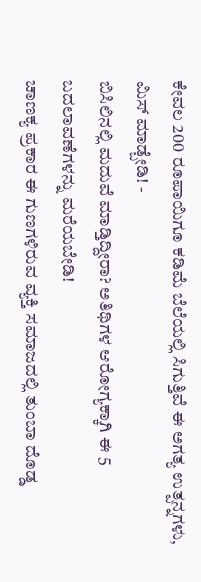ಕೇವಲ 200 ರೂಪಾಯಿಗೂ ಕಡಿಮೆ ಬೆಲೆಯಲ್ಲಿ ಸಿಗುತ್ತಿವೆ ಈ ಅಗತ್ಯ ಉತ್ಪನ್ನಗಳು, ಮಿಸ್ ಮಾಡ್ಬೇಡಿ! -
ಬಿಸಿಲಿನಲ್ಲಿ ಮದುವೆ ಮಾಡ್ತಿದ್ದೀರಾ? ಅತಿಥಿಗಳ ಆರೋಗ್ಯಕ್ಕಾಗಿ ಈ 5 ಬದಲಾವಣೆಗಳನ್ನು ಮರೆಯಬೇಡಿ!
ಚಾಣಕ್ಯ ಪ್ರಕಾರ ಈ ಗುಣಗಳಿರುವ ವ್ಯಕ್ತಿ ಸಮಾಜದಲ್ಲಿ ತುಂಬಾ ದೊಡ್ಡ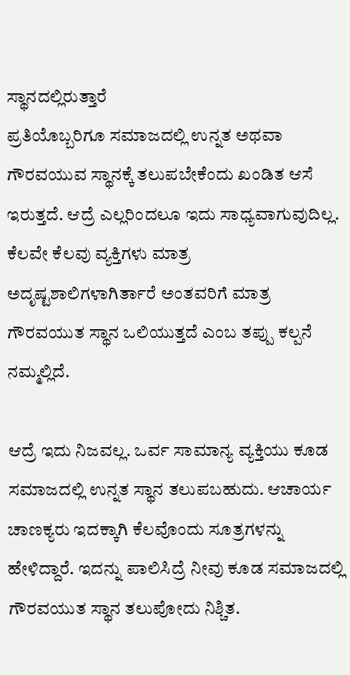ಸ್ಥಾನದಲ್ಲಿರುತ್ತಾರೆ
ಪ್ರತಿಯೊಬ್ಬರಿಗೂ ಸಮಾಜದಲ್ಲಿ ಉನ್ನತ ಅಥವಾ ಗೌರವಯುವ ಸ್ಥಾನಕ್ಕೆ ತಲುಪಬೇಕೆಂದು ಖಂಡಿತ ಆಸೆ ಇರುತ್ತದೆ. ಆದ್ರೆ ಎಲ್ಲರಿಂದಲೂ ಇದು ಸಾಧ್ಯವಾಗುವುದಿಲ್ಲ. ಕೆಲವೇ ಕೆಲವು ವ್ಯಕ್ತಿಗಳು ಮಾತ್ರ ಅದೃಷ್ಟಶಾಲಿಗಳಾಗಿರ್ತಾರೆ ಅಂತವರಿಗೆ ಮಾತ್ರ ಗೌರವಯುತ ಸ್ಥಾನ ಒಲಿಯುತ್ತದೆ ಎಂಬ ತಪ್ಪು ಕಲ್ಪನೆ ನಮ್ಮಲ್ಲಿದೆ.

ಆದ್ರೆ ಇದು ನಿಜವಲ್ಲ. ಒರ್ವ ಸಾಮಾನ್ಯ ವ್ಯಕ್ತಿಯು ಕೂಡ ಸಮಾಜದಲ್ಲಿ ಉನ್ನತ ಸ್ಥಾನ ತಲುಪಬಹುದು. ಆಚಾರ್ಯ ಚಾಣಕ್ಯರು ಇದಕ್ಕಾಗಿ ಕೆಲವೊಂದು ಸೂತ್ರಗಳನ್ನು ಹೇಳಿದ್ದಾರೆ. ಇದನ್ನು ಪಾಲಿಸಿದ್ರೆ ನೀವು ಕೂಡ ಸಮಾಜದಲ್ಲಿ ಗೌರವಯುತ ಸ್ಥಾನ ತಲುಪೋದು ನಿಶ್ಚಿತ.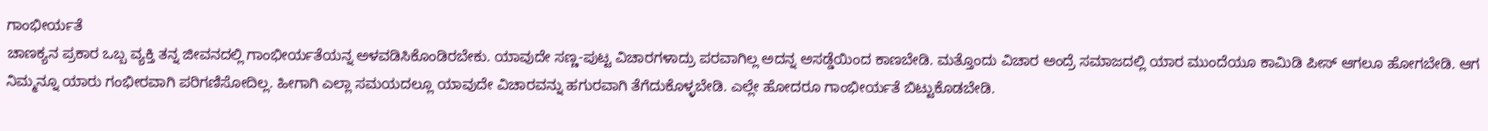ಗಾಂಭೀರ್ಯತೆ
ಚಾಣಕ್ಯನ ಪ್ರಕಾರ ಒಬ್ಬ ವ್ಯಕ್ತಿ ತನ್ನ ಜೀವನದಲ್ಲಿ ಗಾಂಭೀರ್ಯತೆಯನ್ನ ಅಳವಡಿಸಿಕೊಂಡಿರಬೇಕು. ಯಾವುದೇ ಸಣ್ಣ-ಪುಟ್ಟ ವಿಚಾರಗಳಾದ್ರು ಪರವಾಗಿಲ್ಲ ಅದನ್ನ ಅಸಡ್ಡೆಯಿಂದ ಕಾಣಬೇಡಿ. ಮತ್ತೊಂದು ವಿಚಾರ ಅಂದ್ರೆ ಸಮಾಜದಲ್ಲಿ ಯಾರ ಮುಂದೆಯೂ ಕಾಮಿಡಿ ಪೀಸ್ ಆಗಲೂ ಹೋಗಬೇಡಿ. ಆಗ ನಿಮ್ಮನ್ನೂ ಯಾರು ಗಂಭೀರವಾಗಿ ಪರಿಗಣಿಸೋದಿಲ್ಲ. ಹೀಗಾಗಿ ಎಲ್ಲಾ ಸಮಯದಲ್ಲೂ ಯಾವುದೇ ವಿಚಾರವನ್ನು ಹಗುರವಾಗಿ ತೆಗೆದುಕೊಳ್ಳಬೇಡಿ. ಎಲ್ಲೇ ಹೋದರೂ ಗಾಂಭೀರ್ಯತೆ ಬಿಟ್ಟುಕೊಡಬೇಡಿ.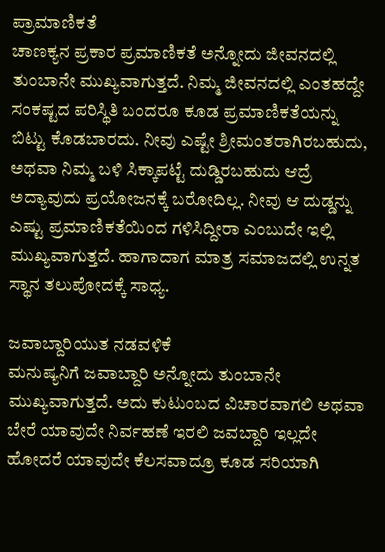ಪ್ರಾಮಾಣಿಕತೆ
ಚಾಣಕ್ಯನ ಪ್ರಕಾರ ಪ್ರಮಾಣಿಕತೆ ಅನ್ನೋದು ಜೀವನದಲ್ಲಿ ತುಂಬಾನೇ ಮುಖ್ಯವಾಗುತ್ತದೆ. ನಿಮ್ಮ ಜೀವನದಲ್ಲಿ ಎಂತಹದ್ದೇ ಸಂಕಷ್ಟದ ಪರಿಸ್ಥಿತಿ ಬಂದರೂ ಕೂಡ ಪ್ರಮಾಣಿಕತೆಯನ್ನು ಬಿಟ್ಟು ಕೊಡಬಾರದು. ನೀವು ಎಷ್ಟೇ ಶ್ರೀಮಂತರಾಗಿರಬಹುದು, ಅಥವಾ ನಿಮ್ಮ ಬಳಿ ಸಿಕ್ಕಾಪಟ್ಟೆ ದುಡ್ಡಿರಬಹುದು ಆದ್ರೆ ಅದ್ಯಾವುದು ಪ್ರಯೋಜನಕ್ಕೆ ಬರೋದಿಲ್ಲ. ನೀವು ಆ ದುಡ್ಡನ್ನು ಎಷ್ಟು ಪ್ರಮಾಣಿಕತೆಯಿಂದ ಗಳಿಸಿದ್ದೀರಾ ಎಂಬುದೇ ಇಲ್ಲಿ ಮುಖ್ಯವಾಗುತ್ತದೆ. ಹಾಗಾದಾಗ ಮಾತ್ರ ಸಮಾಜದಲ್ಲಿ ಉನ್ನತ ಸ್ಥಾನ ತಲುಪೋದಕ್ಕೆ ಸಾಧ್ಯ.

ಜವಾಬ್ದಾರಿಯುತ ನಡವಳಿಕೆ
ಮನುಷ್ಯನಿಗೆ ಜವಾಬ್ದಾರಿ ಅನ್ನೋದು ತುಂಬಾನೇ ಮುಖ್ಯವಾಗುತ್ತದೆ. ಅದು ಕುಟುಂಬದ ವಿಚಾರವಾಗಲಿ ಅಥವಾ ಬೇರೆ ಯಾವುದೇ ನಿರ್ವಹಣೆ ಇರಲಿ ಜವಬ್ದಾರಿ ಇಲ್ಲದೇ ಹೋದರೆ ಯಾವುದೇ ಕೆಲಸವಾದ್ರೂ ಕೂಡ ಸರಿಯಾಗಿ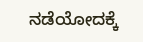ನಡೆಯೋದಕ್ಕೆ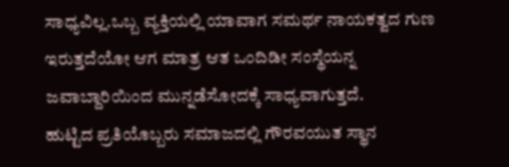ಸಾಧ್ಯವಿಲ್ಲ.ಒಬ್ಬ ವ್ಯಕ್ತಿಯಲ್ಲಿ ಯಾವಾಗ ಸಮರ್ಥ ನಾಯಕತ್ವದ ಗುಣ ಇರುತ್ತದೆಯೋ ಆಗ ಮಾತ್ರ ಆತ ಒಂದಿಡೀ ಸಂಸ್ಥೆಯನ್ನ ಜವಾಬ್ದಾರಿಯಿಂದ ಮುನ್ನಡೆಸೋದಕ್ಕೆ ಸಾಧ್ಯವಾಗುತ್ತದೆ.
ಹುಟ್ಟಿದ ಪ್ರತಿಯೊಬ್ಬರು ಸಮಾಜದಲ್ಲಿ ಗೌರವಯುತ ಸ್ಥಾನ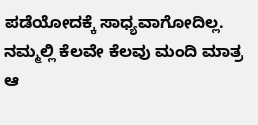ಪಡೆಯೋದಕ್ಕೆ ಸಾಧ್ಯವಾಗೋದಿಲ್ಲ. ನಮ್ಮಲ್ಲಿ ಕೆಲವೇ ಕೆಲವು ಮಂದಿ ಮಾತ್ರ ಆ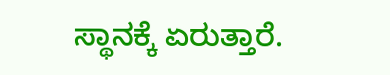ಸ್ಥಾನಕ್ಕೆ ಏರುತ್ತಾರೆ.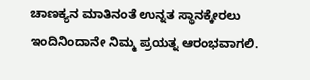ಚಾಣಕ್ಯನ ಮಾತಿನಂತೆ ಉನ್ನತ ಸ್ಥಾನಕ್ಕೇರಲು ಇಂದಿನಿಂದಾನೇ ನಿಮ್ಮ ಪ್ರಯತ್ನ ಆರಂಭವಾಗಲಿ.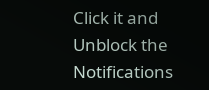Click it and Unblock the Notifications